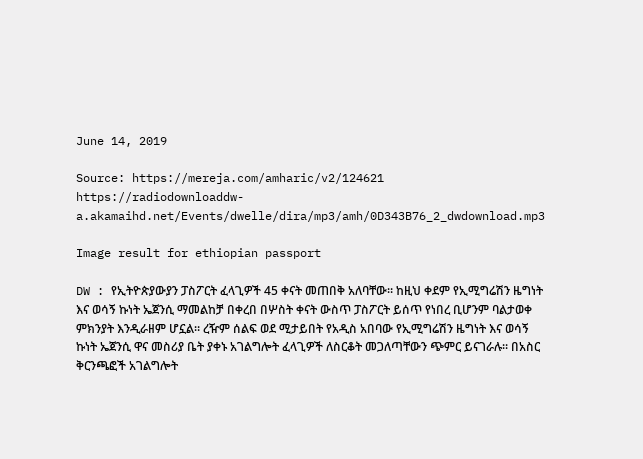June 14, 2019

Source: https://mereja.com/amharic/v2/124621
https://radiodownloaddw-a.akamaihd.net/Events/dwelle/dira/mp3/amh/0D343B76_2_dwdownload.mp3

Image result for ethiopian passport

DW : የኢትዮጵያውያን ፓስፖርት ፈላጊዎች 45 ቀናት መጠበቅ አለባቸው። ከዚህ ቀደም የኢሚግሬሽን ዜግነት እና ወሳኝ ኩነት ኤጀንሲ ማመልከቻ በቀረበ በሦስት ቀናት ውስጥ ፓስፖርት ይሰጥ የነበረ ቢሆንም ባልታወቀ ምክንያት እንዲራዘም ሆኗል። ረዥም ሰልፍ ወደ ሚታይበት የአዲስ አበባው የኢሚግሬሽን ዜግነት እና ወሳኝ ኩነት ኤጀንሲ ዋና መስሪያ ቤት ያቀኑ አገልግሎት ፈላጊዎች ለስርቆት መጋለጣቸውን ጭምር ይናገራሉ። በአስር ቅርንጫፎች አገልግሎት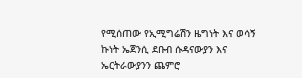የሚሰጠው የኢሚግሬሽን ዜግነት እና ወሳኝ ኩነት ኤጀንሲ ደቡብ ሱዳናውያን እና ኤርትራውያንን ጨምሮ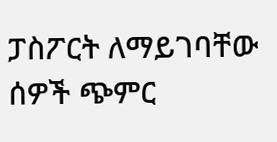ፓስፖርት ለማይገባቸው ሰዎች ጭምር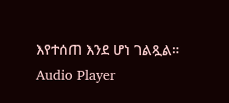እየተሰጠ እንደ ሆነ ገልጿል። Audio Player